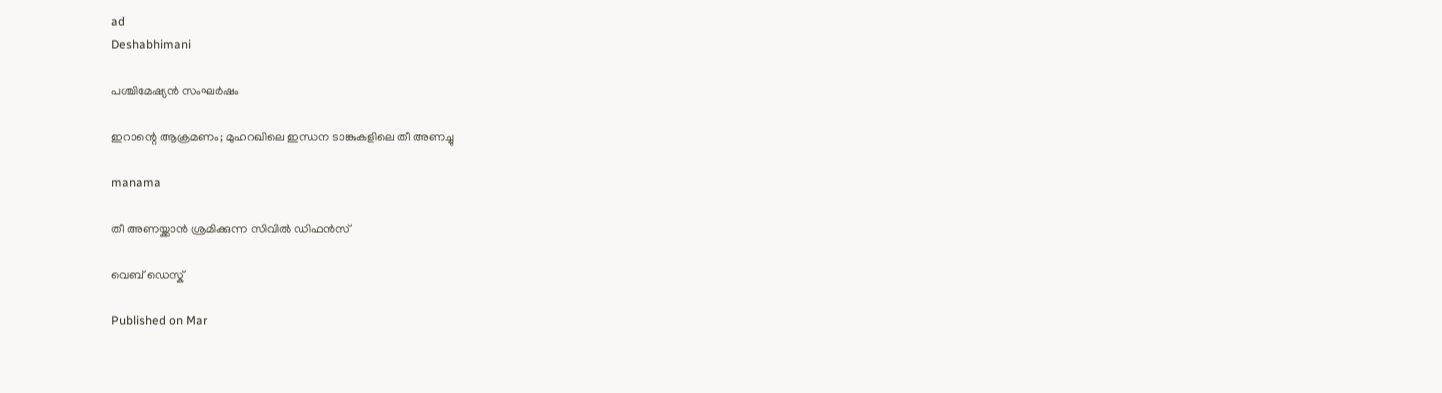ad
Deshabhimani

പശ്ചിമേഷ്യന്‍ സംഘര്‍ഷം

ഇറാന്റെ ആക്രമണം; മുഹറഖിലെ ഇന്ധന ടാങ്കുകളിലെ തീ അണച്ചു

manama

തീ അണയ്ക്കാന്‍ ശ്രമിക്കുന്ന സിവില്‍ ഡിഫന്‍സ്

വെബ് ഡെസ്ക്

Published on Mar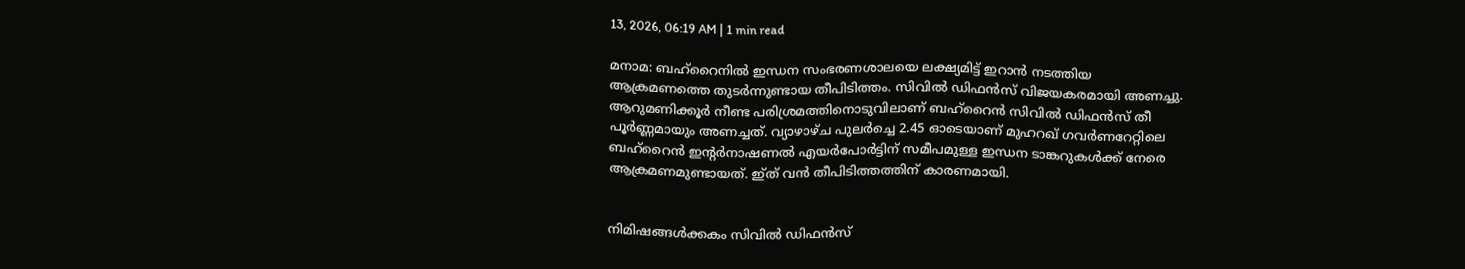13, 2026, 06:19 AM | 1 min read

മനാമ: ബഹ്‌റൈനില്‍ ഇന്ധന സംഭരണശാലയെ ലക്ഷ്യമിട്ട് ഇറാന്‍ നടത്തിയ ആക്രമണത്തെ തുടര്‍ന്നുണ്ടായ തീപിടിത്തം. സിവില്‍ ഡിഫന്‍സ് വിജയകരമായി അണച്ചു. ആറുമണിക്കൂര്‍ നീണ്ട പരിശ്രമത്തിനൊടുവിലാണ് ബഹ്‌റൈന്‍ സിവില്‍ ഡിഫന്‍സ് തീ പൂര്‍ണ്ണമായും അണച്ചത്. വ്യാഴാഴ്ച പുലര്‍ച്ചെ 2.45 ഓടെയാണ് മുഹറഖ് ഗവര്‍ണറേറ്റിലെ ബഹ്‌റൈന്‍ ഇന്റര്‍നാഷണല്‍ എയര്‍പോര്‍ട്ടിന് സമീപമുള്ള ഇന്ധന ടാങ്കറുകള്‍ക്ക് നേരെ ആക്രമണമുണ്ടായത്. ഇ്ത് വന്‍ തീപിടിത്തത്തിന് കാരണമായി.


നിമിഷങ്ങള്‍ക്കകം സിവില്‍ ഡിഫന്‍സ്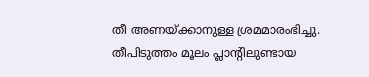തീ അണയ്ക്കാനുള്ള ശ്രമമാരംഭിച്ചു. തീപിടുത്തം മൂലം പ്ലാന്റിലുണ്ടായ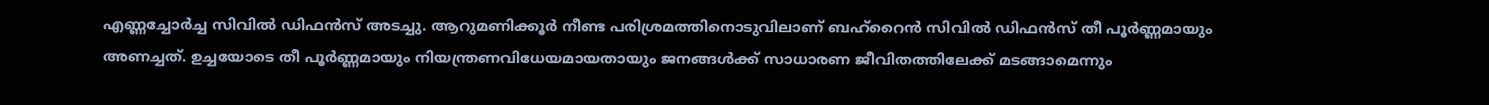എണ്ണച്ചോര്‍ച്ച സിവില്‍ ഡിഫന്‍സ് അടച്ചു. ആറുമണിക്കൂര്‍ നീണ്ട പരിശ്രമത്തിനൊടുവിലാണ് ബഹ്‌റൈന്‍ സിവില്‍ ഡിഫന്‍സ് തീ പൂര്‍ണ്ണമായും അണച്ചത്. ഉച്ചയോടെ തീ പൂര്‍ണ്ണമായും നിയന്ത്രണവിധേയമായതായും ജനങ്ങള്‍ക്ക് സാധാരണ ജീവിതത്തിലേക്ക് മടങ്ങാമെന്നും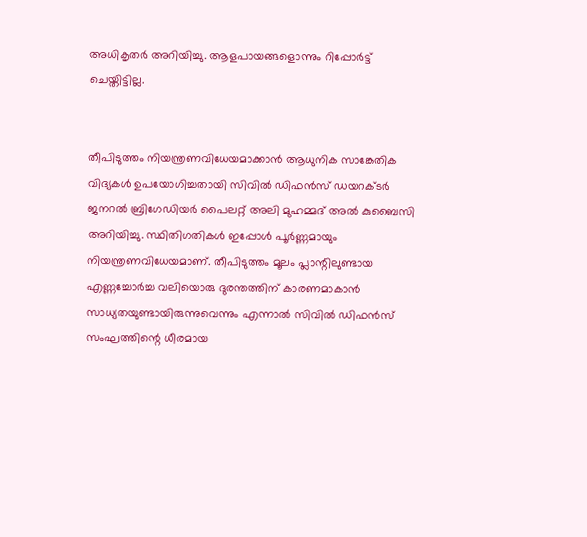അധികൃതര്‍ അറിയിച്ചു. ആളപായങ്ങളൊന്നും റിപ്പോര്‍ട്ട് ചെയ്തിട്ടില്ല.


തീപിടുത്തം നിയന്ത്രണവിധേയമാക്കാന്‍ ആധുനിക സാങ്കേതിക വിദ്യകള്‍ ഉപയോഗിച്ചതായി സിവില്‍ ഡിഫന്‍സ് ഡയറക്ടര്‍ ജനറല്‍ ബ്രിഗേഡിയര്‍ പൈലറ്റ് അലി മുഹമ്മദ് അല്‍ കുബൈസി അറിയിച്ചു. സ്ഥിതിഗതികള്‍ ഇപ്പോള്‍ പൂര്‍ണ്ണമായും നിയന്ത്രണവിധേയമാണ്. തീപിടുത്തം മൂലം പ്ലാന്റിലുണ്ടായ എണ്ണച്ചോര്‍ച്ച വലിയൊരു ദുരന്തത്തിന് കാരണമാകാന്‍ സാധ്യതയുണ്ടായിരുന്നുവെന്നും എന്നാല്‍ സിവില്‍ ഡിഫന്‍സ് സംഘത്തിന്റെ ധീരമായ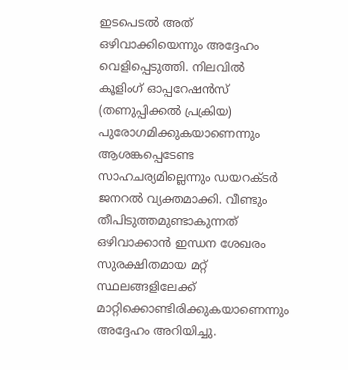ഇടപെടല്‍ അത് ഒഴിവാക്കിയെന്നും അദ്ദേഹം വെളിപ്പെടുത്തി. നിലവില്‍ കൂളിംഗ് ഓപ്പറേഷന്‍സ് (തണുപ്പിക്കല്‍ പ്രക്രിയ) പുരോഗമിക്കുകയാണെന്നും ആശങ്കപ്പെടേണ്ട സാഹചര്യമില്ലെന്നും ഡയറക്ടര്‍ ജനറല്‍ വ്യക്തമാക്കി. വീണ്ടും തീപിടുത്തമുണ്ടാകുന്നത് ഒഴിവാക്കാന്‍ ഇന്ധന ശേഖരം സുരക്ഷിതമായ മറ്റ് സ്ഥലങ്ങളിലേക്ക് മാറ്റിക്കൊണ്ടിരിക്കുകയാണെന്നും അദ്ദേഹം അറിയിച്ചു.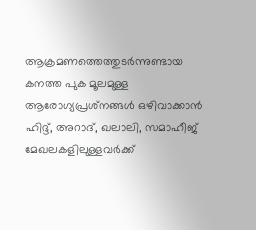ആക്രമണത്തെത്തുടര്‍ന്നുണ്ടായ കനത്ത പുക മൂലമുള്ള ആരോഗ്യപ്രശ്‌നങ്ങള്‍ ഒഴിവാക്കാന്‍ ഹിദ്ദ്, അറാദ്, ഖലാലി, സമാഹീജ് മേഖലകളിലുള്ളവര്‍ക്ക്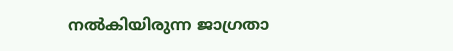നല്‍കിയിരുന്ന ജാഗ്രതാ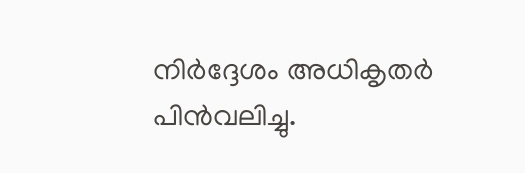നിര്‍ദ്ദേശം അധികൃതര്‍ പിന്‍വലിച്ചു.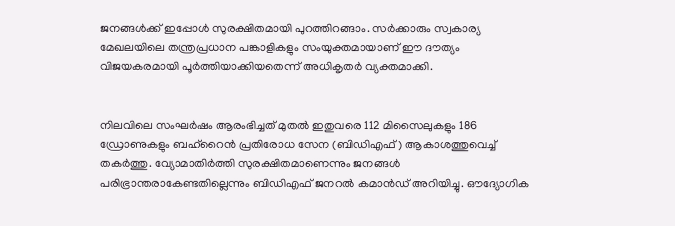ജനങ്ങള്‍ക്ക് ഇപ്പോള്‍ സുരക്ഷിതമായി പുറത്തിറങ്ങാം. സര്‍ക്കാരും സ്വകാര്യ മേഖലയിലെ തന്ത്രപ്രധാന പങ്കാളികളും സംയുക്തമായാണ് ഈ ദൗത്യം വിജയകരമായി പൂര്‍ത്തിയാക്കിയതെന്ന് അധികൃതര്‍ വ്യക്തമാക്കി.


നിലവിലെ സംഘര്‍ഷം ആരംഭിച്ചത് മുതല്‍ ഇതുവരെ 112 മിസൈലുകളും 186 ഡ്രോണുകളും ബഹ്‌റൈന്‍ പ്രതിരോധ സേന (ബിഡിഎഫ്) ആകാശത്തുവെച്ച് തകര്‍ത്തു. വ്യോമാതിര്‍ത്തി സുരക്ഷിതമാണെന്നും ജനങ്ങള്‍ പരിഭ്രാന്തരാകേണ്ടതില്ലെന്നും ബിഡിഎഫ് ജനറല്‍ കമാന്‍ഡ് അറിയിച്ചു. ഔദ്യോഗിക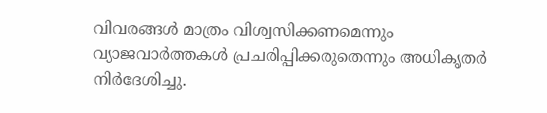വിവരങ്ങള്‍ മാത്രം വിശ്വസിക്കണമെന്നും വ്യാജവാര്‍ത്തകള്‍ പ്രചരിപ്പിക്കരുതെന്നും അധികൃതര്‍ നിര്‍ദേശിച്ചു.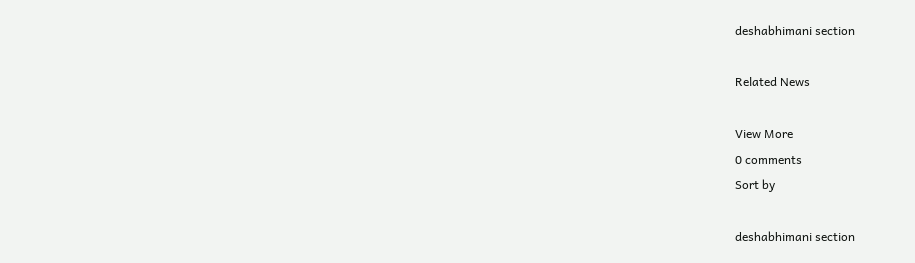deshabhimani section

Related News

View More
0 comments
Sort by

deshabhimani section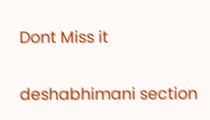Dont Miss it

deshabhimani section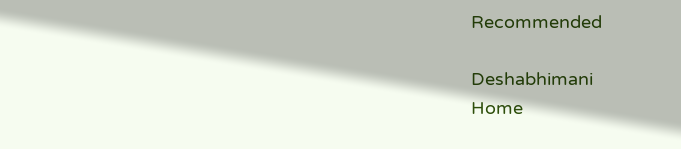Recommended

Deshabhimani
Home